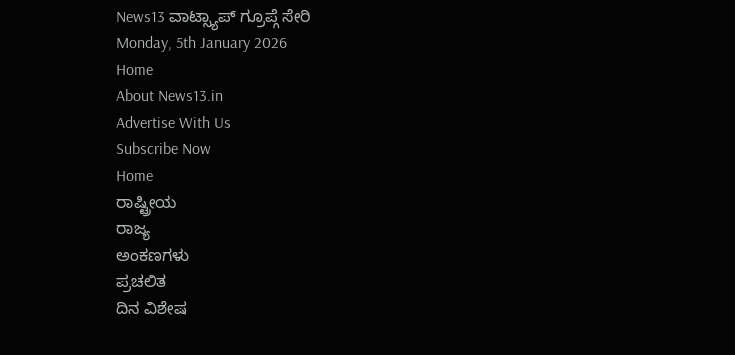News13 ವಾಟ್ಸ್ಯಾಪ್ ಗ್ರೂಪ್ಗೆ ಸೇರಿ
Monday, 5th January 2026
Home
About News13.in
Advertise With Us
Subscribe Now
Home
ರಾಷ್ಟ್ರೀಯ
ರಾಜ್ಯ
ಅಂಕಣಗಳು
ಪ್ರಚಲಿತ
ದಿನ ವಿಶೇಷ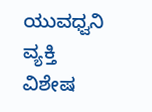ಯುವಧ್ವನಿ
ವ್ಯಕ್ತಿ ವಿಶೇಷ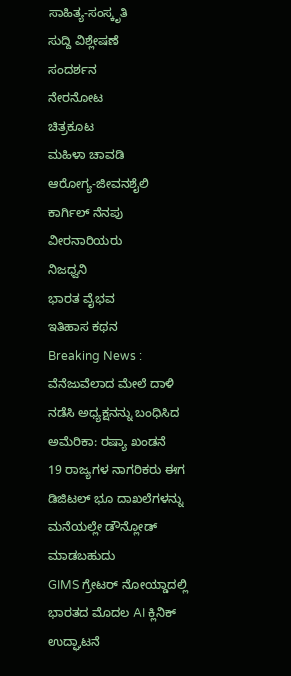ಸಾಹಿತ್ಯ-ಸಂಸ್ಕೃತಿ
ಸುದ್ದಿ ವಿಶ್ಲೇಷಣೆ
ಸಂದರ್ಶನ
ನೇರನೋಟ
ಚಿತ್ರಕೂಟ
ಮಹಿಳಾ ಚಾವಡಿ
ಆರೋಗ್ಯ-ಜೀವನಶೈಲಿ
ಕಾರ್ಗಿಲ್ ನೆನಪು
ವೀರನಾರಿಯರು
ನಿಜಧ್ವನಿ
ಭಾರತ ವೈಭವ
ಇತಿಹಾಸ ಕಥನ
Breaking News :
ವೆನೆಜುವೆಲಾದ ಮೇಲೆ ದಾಳಿ ನಡೆಸಿ ಅಧ್ಯಕ್ಷನನ್ನು ಬಂಧಿಸಿದ ಅಮೆರಿಕಾ: ರಷ್ಯಾ ಖಂಡನೆ
19 ರಾಜ್ಯಗಳ ನಾಗರಿಕರು ಈಗ ಡಿಜಿಟಲ್ ಭೂ ದಾಖಲೆಗಳನ್ನು ಮನೆಯಲ್ಲೇ ಡೌನ್ಲೋಡ್ ಮಾಡಬಹುದು
GIMS ಗ್ರೇಟರ್ ನೋಯ್ಡಾದಲ್ಲಿ ಭಾರತದ ಮೊದಲ AI ಕ್ಲಿನಿಕ್ ಉದ್ಘಾಟನೆ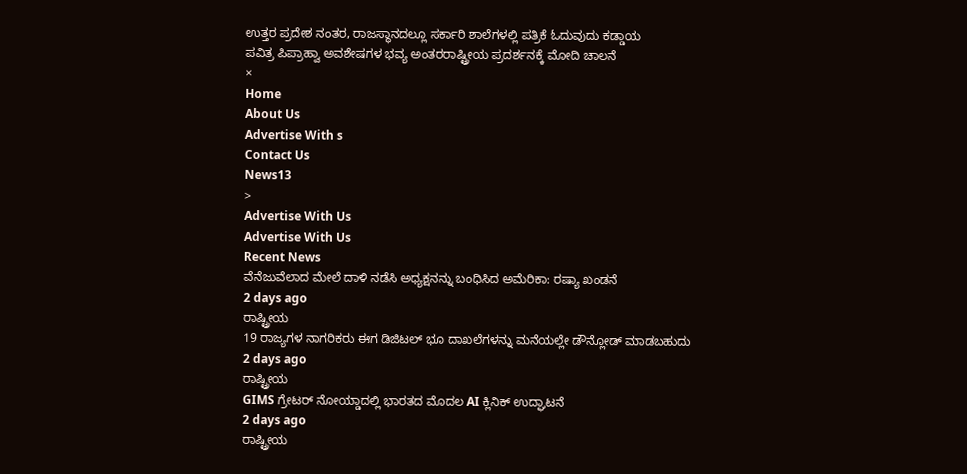ಉತ್ತರ ಪ್ರದೇಶ ನಂತರ, ರಾಜಸ್ಥಾನದಲ್ಲೂ ಸರ್ಕಾರಿ ಶಾಲೆಗಳಲ್ಲಿ ಪತ್ರಿಕೆ ಓದುವುದು ಕಡ್ಡಾಯ
ಪವಿತ್ರ ಪಿಪ್ರಾಹ್ವಾ ಅವಶೇಷಗಳ ಭವ್ಯ ಅಂತರರಾಷ್ಟ್ರೀಯ ಪ್ರದರ್ಶನಕ್ಕೆ ಮೋದಿ ಚಾಲನೆ
×
Home
About Us
Advertise With s
Contact Us
News13
>
Advertise With Us
Advertise With Us
Recent News
ವೆನೆಜುವೆಲಾದ ಮೇಲೆ ದಾಳಿ ನಡೆಸಿ ಅಧ್ಯಕ್ಷನನ್ನು ಬಂಧಿಸಿದ ಅಮೆರಿಕಾ: ರಷ್ಯಾ ಖಂಡನೆ
2 days ago
ರಾಷ್ಟ್ರೀಯ
19 ರಾಜ್ಯಗಳ ನಾಗರಿಕರು ಈಗ ಡಿಜಿಟಲ್ ಭೂ ದಾಖಲೆಗಳನ್ನು ಮನೆಯಲ್ಲೇ ಡೌನ್ಲೋಡ್ ಮಾಡಬಹುದು
2 days ago
ರಾಷ್ಟ್ರೀಯ
GIMS ಗ್ರೇಟರ್ ನೋಯ್ಡಾದಲ್ಲಿ ಭಾರತದ ಮೊದಲ AI ಕ್ಲಿನಿಕ್ ಉದ್ಘಾಟನೆ
2 days ago
ರಾಷ್ಟ್ರೀಯ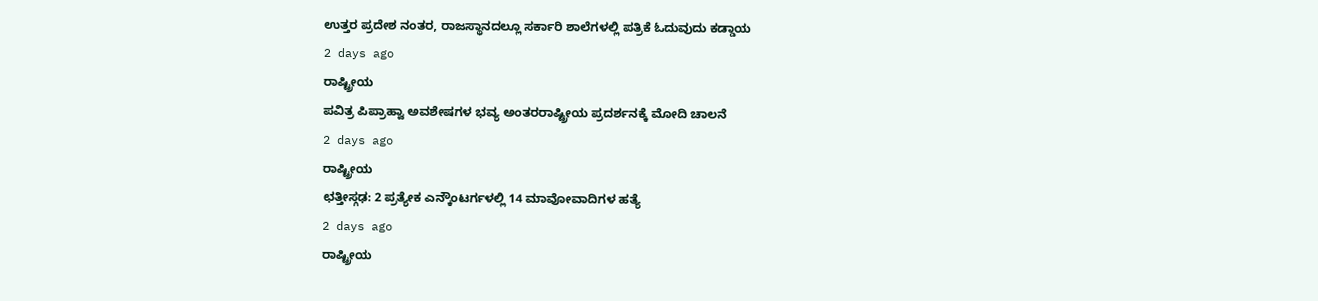ಉತ್ತರ ಪ್ರದೇಶ ನಂತರ, ರಾಜಸ್ಥಾನದಲ್ಲೂ ಸರ್ಕಾರಿ ಶಾಲೆಗಳಲ್ಲಿ ಪತ್ರಿಕೆ ಓದುವುದು ಕಡ್ಡಾಯ
2 days ago
ರಾಷ್ಟ್ರೀಯ
ಪವಿತ್ರ ಪಿಪ್ರಾಹ್ವಾ ಅವಶೇಷಗಳ ಭವ್ಯ ಅಂತರರಾಷ್ಟ್ರೀಯ ಪ್ರದರ್ಶನಕ್ಕೆ ಮೋದಿ ಚಾಲನೆ
2 days ago
ರಾಷ್ಟ್ರೀಯ
ಛತ್ತೀಸ್ಗಢ: 2 ಪ್ರತ್ಯೇಕ ಎನ್ಕೌಂಟರ್ಗಳಲ್ಲಿ 14 ಮಾವೋವಾದಿಗಳ ಹತ್ಯೆ
2 days ago
ರಾಷ್ಟ್ರೀಯ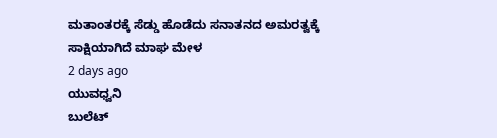ಮತಾಂತರಕ್ಕೆ ಸೆಡ್ಡು ಹೊಡೆದು ಸನಾತನದ ಅಮರತ್ವಕ್ಕೆ ಸಾಕ್ಷಿಯಾಗಿದೆ ಮಾಘ ಮೇಳ
2 days ago
ಯುವಧ್ವನಿ
ಬುಲೆಟ್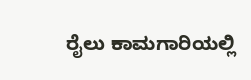ರೈಲು ಕಾಮಗಾರಿಯಲ್ಲಿ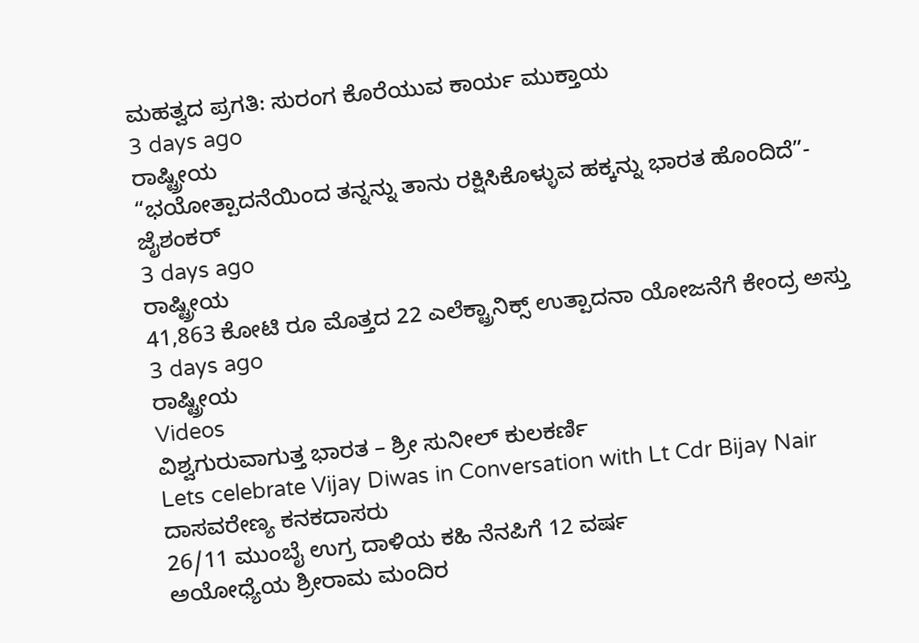ಮಹತ್ವದ ಪ್ರಗತಿ: ಸುರಂಗ ಕೊರೆಯುವ ಕಾರ್ಯ ಮುಕ್ತಾಯ
3 days ago
ರಾಷ್ಟ್ರೀಯ
“ಭಯೋತ್ಪಾದನೆಯಿಂದ ತನ್ನನ್ನು ತಾನು ರಕ್ಷಿಸಿಕೊಳ್ಳುವ ಹಕ್ಕನ್ನು ಭಾರತ ಹೊಂದಿದೆ”- ಜೈಶಂಕರ್
3 days ago
ರಾಷ್ಟ್ರೀಯ
41,863 ಕೋಟಿ ರೂ ಮೊತ್ತದ 22 ಎಲೆಕ್ಟ್ರಾನಿಕ್ಸ್ ಉತ್ಪಾದನಾ ಯೋಜನೆಗೆ ಕೇಂದ್ರ ಅಸ್ತು
3 days ago
ರಾಷ್ಟ್ರೀಯ
Videos
ವಿಶ್ವಗುರುವಾಗುತ್ತ ಭಾರತ – ಶ್ರೀ ಸುನೀಲ್ ಕುಲಕರ್ಣಿ
Lets celebrate Vijay Diwas in Conversation with Lt Cdr Bijay Nair
ದಾಸವರೇಣ್ಯ ಕನಕದಾಸರು
26/11 ಮುಂಬೈ ಉಗ್ರ ದಾಳಿಯ ಕಹಿ ನೆನಪಿಗೆ 12 ವರ್ಷ
ಅಯೋಧ್ಯೆಯ ಶ್ರೀರಾಮ ಮಂದಿರ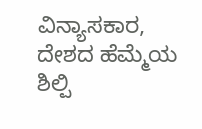ವಿನ್ಯಾಸಕಾರ, ದೇಶದ ಹೆಮ್ಮೆಯ ಶಿಲ್ಪಿ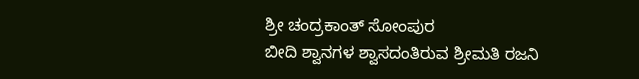ಶ್ರೀ ಚಂದ್ರಕಾಂತ್ ಸೋಂಪುರ
ಬೀದಿ ಶ್ವಾನಗಳ ಶ್ವಾಸದಂತಿರುವ ಶ್ರೀಮತಿ ರಜನಿ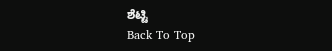ಶೆಟ್ಟಿ
Back To Top